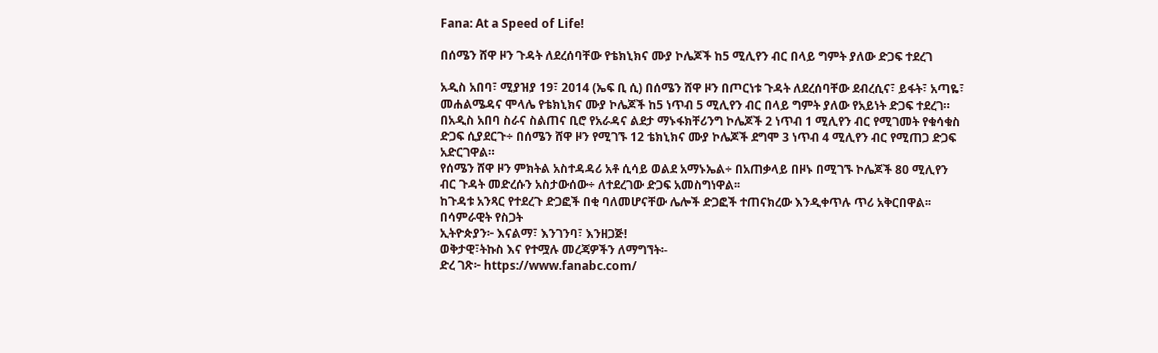Fana: At a Speed of Life!

በሰሜን ሸዋ ዞን ጉዳት ለደረሰባቸው የቴክኒክና ሙያ ኮሌጆች ከ5 ሚሊየን ብር በላይ ግምት ያለው ድጋፍ ተደረገ

አዲስ አበባ፣ ሚያዝያ 19፣ 2014 (ኤፍ ቢ ሲ) በሰሜን ሸዋ ዞን በጦርነቱ ጉዳት ለደረሰባቸው ደብረሲና፣ ይፋት፣ አጣዬ፣ መሐልሜዳና ሞላሌ የቴክኒክና ሙያ ኮሌጆች ከ5 ነጥብ 5 ሚሊየን ብር በላይ ግምት ያለው የአይነት ድጋፍ ተደረገ።
በአዲስ አበባ ስራና ስልጠና ቢሮ የአራዳና ልደታ ማኑፋክቸሪንግ ኮሌጆች 2 ነጥብ 1 ሚሊየን ብር የሚገመት የቁሳቁስ ድጋፍ ሲያደርጉ÷ በሰሜን ሸዋ ዞን የሚገኙ 12 ቴክኒክና ሙያ ኮሌጆች ደግሞ 3 ነጥብ 4 ሚሊየን ብር የሚጠጋ ድጋፍ አድርገዋል።
የሰሜን ሸዋ ዞን ምክትል አስተዳዳሪ አቶ ሲሳይ ወልደ አማኑኤል÷ በአጠቃላይ በዞኑ በሚገኙ ኮሌጆች 80 ሚሊየን ብር ጉዳት መድረሱን አስታውሰው÷ ለተደረገው ድጋፍ አመስግነዋል፡፡
ከጉዳቱ አንጻር የተደረጉ ድጋፎች በቂ ባለመሆናቸው ሌሎች ድጋፎች ተጠናክረው እንዲቀጥሉ ጥሪ አቅርበዋል፡፡
በሳምራዊት የስጋት
ኢትዮጵያን፦ እናልማ፣ እንገንባ፣ እንዘጋጅ!
ወቅታዊ፣ትኩስ እና የተሟሉ መረጃዎችን ለማግኘት፡-
ድረ ገጽ፦ https://www.fanabc.com/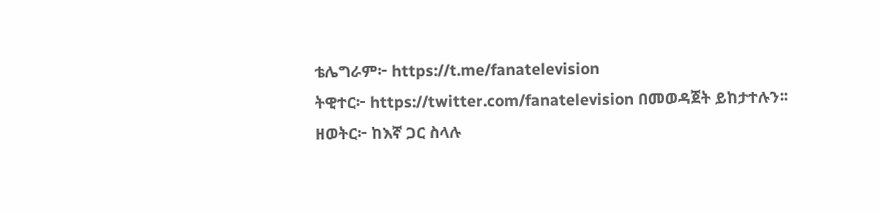ቴሌግራም፦ https://t.me/fanatelevision
ትዊተር፦ https://twitter.com/fanatelevision በመወዳጀት ይከታተሉን፡፡
ዘወትር፦ ከእኛ ጋር ስላሉ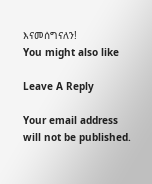እናመሰግናለን!
You might also like

Leave A Reply

Your email address will not be published.